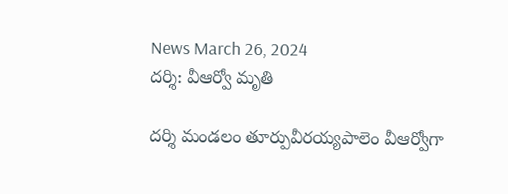News March 26, 2024
దర్శి: వీఆర్వో మృతి

దర్శి మండలం తూర్పువీరయ్యపాలెం వీఆర్వోగా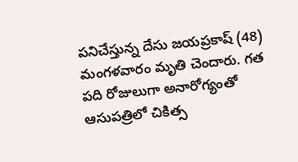పనిచేస్తున్న దేసు జయప్రకాష్ (48) మంగళవారం మృతి చెందారు. గత పది రోజులుగా అనారోగ్యంతో ఆసుపత్రిలో చికిత్స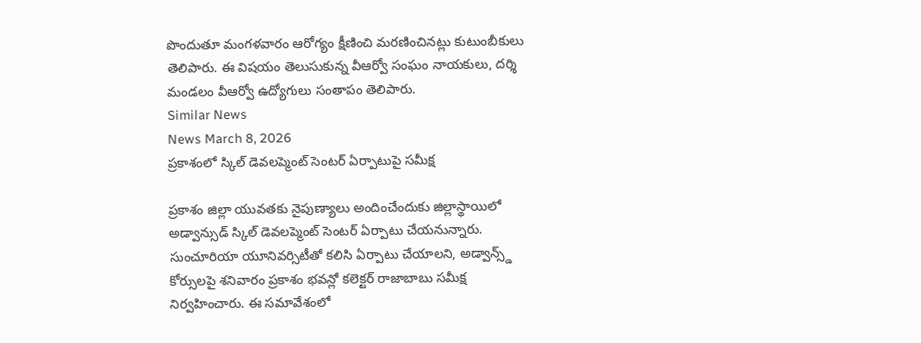పొందుతూ మంగళవారం ఆరోగ్యం క్షీణించి మరణించినట్లు కుటుంబీకులు తెలిపారు. ఈ విషయం తెలుసుకున్న వీఆర్వో సంఘం నాయకులు, దర్శి మండలం వీఆర్వో ఉద్యోగులు సంతాపం తెలిపారు.
Similar News
News March 8, 2026
ప్రకాశంలో స్కిల్ డెవలప్మెంట్ సెంటర్ ఏర్పాటుపై సమీక్ష

ప్రకాశం జిల్లా యువతకు నైపుణ్యాలు అందించేందుకు జిల్లాస్థాయిలో అడ్వాన్సుడ్ స్కిల్ డెవలప్మెంట్ సెంటర్ ఏర్పాటు చేయనున్నారు. సుంచూరియా యూనివర్సిటీతో కలిసి ఏర్పాటు చేయాలని, అడ్వాన్స్డ్ కోర్సులపై శనివారం ప్రకాశం భవన్లో కలెక్టర్ రాజాబాబు సమీక్ష నిర్వహించారు. ఈ సమావేశంలో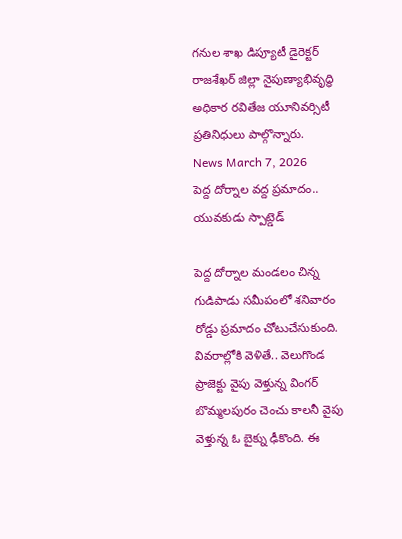గనుల శాఖ డిప్యూటీ డైరెక్టర్ రాజశేఖర్ జిల్లా నైపుణ్యాభివృద్ధి అధికార రవితేజ యూనివర్సిటీ ప్రతినిధులు పాల్గొన్నారు.
News March 7, 2026
పెద్ద దోర్నాల వద్ద ప్రమాదం.. యువకుడు స్పాట్డెడ్

పెద్ద దోర్నాల మండలం చిన్న గుడిపాడు సమీపంలో శనివారం రోడ్డు ప్రమాదం చోటుచేసుకుంది. వివరాల్లోకి వెళితే.. వెలుగొండ ప్రాజెక్టు వైపు వెళ్తున్న వింగర్ బొమ్మలపురం చెంచు కాలనీ వైపు వెళ్తున్న ఓ బైక్ను ఢీకొంది. ఈ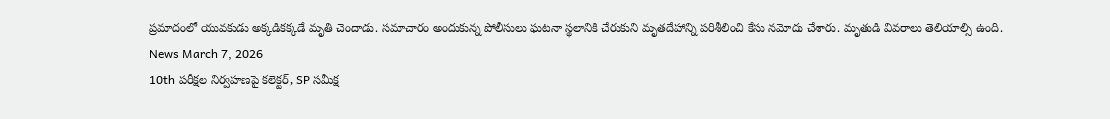ప్రమాదంలో యువకుడు అక్కడికక్కడే మృతి చెందాడు. సమాచారం అందుకున్న పోలీసులు ఘటనా స్థలానికి చేరుకుని మృతదేహాన్ని పరిశీలించి కేసు నమోదు చేశారు. మృతుడి వివరాలు తెలియాల్సి ఉంది.
News March 7, 2026
10th పరీక్షల నిర్వహణపై కలెక్టర్, SP సమీక్ష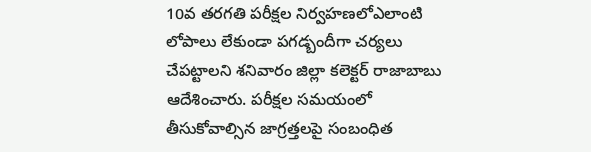10వ తరగతి పరీక్షల నిర్వహణలోఎలాంటి లోపాలు లేకుండా పగడ్బందీగా చర్యలు చేపట్టాలని శనివారం జిల్లా కలెక్టర్ రాజాబాబు ఆదేశించారు. పరీక్షల సమయంలో తీసుకోవాల్సిన జాగ్రత్తలపై సంబంధిత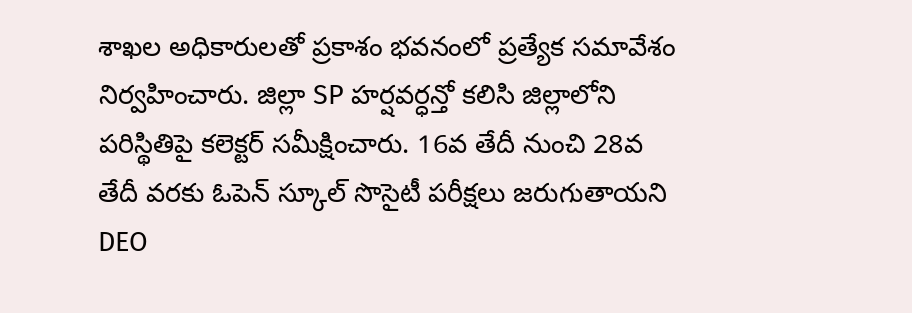శాఖల అధికారులతో ప్రకాశం భవనంలో ప్రత్యేక సమావేశం నిర్వహించారు. జిల్లా SP హర్షవర్ధన్తో కలిసి జిల్లాలోని పరిస్థితిపై కలెక్టర్ సమీక్షించారు. 16వ తేదీ నుంచి 28వ తేదీ వరకు ఓపెన్ స్కూల్ సొసైటీ పరీక్షలు జరుగుతాయని DEO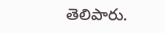తెలిపారు.